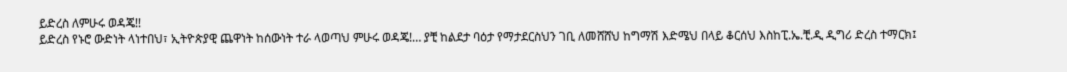ይድረስ ለምሁሩ ወዳጄ!!
ይድረስ የኑሮ ውድነት ላነተበህ፣ ኢትዮጵያዊ ጨዋነት ከሰውነት ተራ ላወጣህ ምሁሩ ወዳጄ!… ያቺ ከልደታ ባዕታ የማታደርስህን ገቢ ለመሸሸህ ከግማሽ እድሜህ በላይ ቆርሰህ እስከፒ.ኤ.ቺ.ዲ ዲግሪ ድረስ ተማርክ፤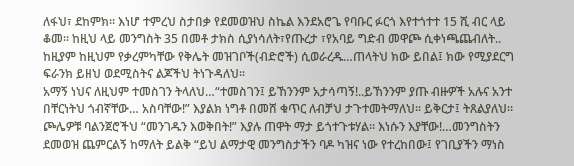ለፋህ፣ ደከምክ፡፡ እነሆ ተምረህ ስታበቃ የደመወዝህ ስኬል እንደአሮጌ የባቡር ፉርጎ እየተጎተተ 15 ሺ ብር ላይ ቆመ፡፡ ከዚህ ላይ መንግስት 35 በመቶ ታክስ ሲያነሳለት፣የጡረታ ፣የአባይ ግድብ መዋጮ ሲቀነጫጨብለት.. ከዚያም ከዚህም የቃረምካቸው የቅሌት መዝገቦች(ብድሮች) ሲወራረዱ…ጠላትህ ክው ይበል፤ ክው የሚያደርግ ፍራንክ ይዘህ ወደሚስትና ልጆችህ ትነጉዳለህ፡፡
አማኝ ነህና ለዚህም ተመስገን ትላለህ…“ተመስገን፤ ይኸንንም አታሳጣኝ!..ይኸንንም ያጡ ብዙዎች አሉና አንተ በቸርነትህ ጎብኛቸው… አስባቸው!” እያልክ ነግቶ በመሸ ቁጥር ለብቻህ ታጉተመትማለህ፡፡ ይቅርታ፤ ትጸልያለህ፡፡
ጮሌዎቹ ባልንጀሮችህ “መንገዱን እወቅበት!” እያሉ ጠዋት ማታ ይጎተጉቱሃል፡፡ እነሱን እያቸው!…መንግስትን ደመወዝ ጨምርልኝ ከማለት ይልቅ “ይህ ልማታዊ መንግስታችን ባዶ ካዝና ነው የተረከበው፤ የገቢያችን ማነስ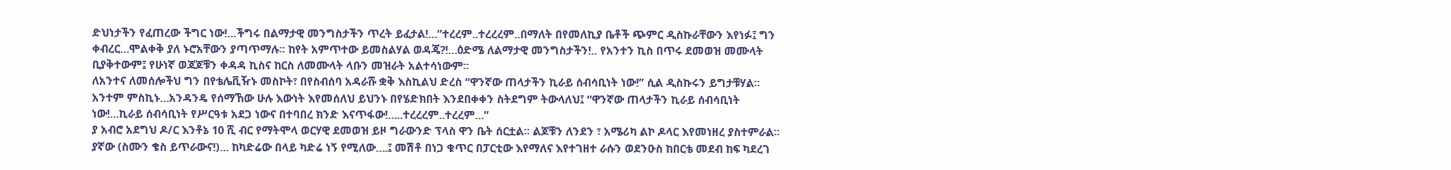ድህነታችን የፈጠረው ችግር ነው!…ችግሩ በልማታዊ መንግስታችን ጥረት ይፈታል!…”ተረረም..ተረረረም..በማለት በየመለኪያ ቤቶች ጭምር ዲስኩራቸውን እየነፉ፤ ግን ቀብረር…ሞልቀቅ ያለ ኑሮአቸውን ያጣጥማሉ፡፡ ከየት አምጥተው ይመስልሃል ወዳጄ?!…ዕድሜ ለልማታዊ መንግስታችን!.. የአንተን ኪስ በጥሩ ደመወዝ መሙላት ቢያቅተውም፤ የሁነኛ ወጃጆቹን ቀዳዳ ኪስና ከርስ ለመሙላት ላቡን መዝራት አልተሳነውም፡፡
ለአንተና ለመሰሎችህ ግን በየቴሌቪዥኑ መስኮት፣ በየስብሰባ አዳራሹ ቋቅ እስኪልህ ድረስ “ዋንኛው ጠላታችን ኪራይ ሰብሳቢነት ነው!” ሲል ዲስኩሩን ይግታቹሃል፡፡ አንተም ምስኪኑ…አንዳንዴ የሰማኸው ሁሉ እውነት እየመሰለህ ይህንኑ በየሄድክበት እንደበቀቀን ስትደግም ትውላለህ፤ “ዋንኛው ጠላታችን ኪራይ ሰብሳቢነት ነው!…ኪራይ ሰብሳቢነት የሥርዓቱ አደጋ ነውና በተባበረ ክንድ እናጥፋው!…..ተረረረም..ተረረም…”
ያ አብሮ አደግህ ዶ/ር እንቶኔ 10 ሺ ብር የማትሞላ ወርሃዊ ደመወዝ ይዞ ግራውንድ ፕላስ ዋን ቤት ሰርቷል፡፡ ልጆቹን ለንደን ፣ አሜሪካ ልኮ ዶላር እየመነዘረ ያስተምራል፡፡ ያኛው (ስሙን ቄስ ይጥራውና!)… ከካድሬው በላይ ካድሬ ነኝ የሚለው….፤ መሽቶ በነጋ ቁጥር በፓርቲው እየማለና እየተገዘተ ራሱን ወደንዑስ ከበርቴ መደብ ከፍ ካደረገ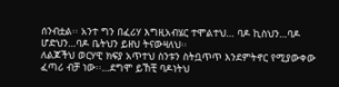ሰንብቷል፡፡ አንተ ግን በፈሪሃ እግዚአብሄር ተሞልተህ… ባዶ ኪስህን…ባዶ ሆድህን…ባዶ ቤትህን ይዘህ ትናውዛለህ፡፡
ለልጆችህ ወርሃዊ ክፍያ አጥተህ ስንቱን ስትቧጥጥ እንደምትኖር የሚያውቀው ፈጣሪ ብቻ ነው፡፡…ደግሞ ይኸቺ ባዶነትህ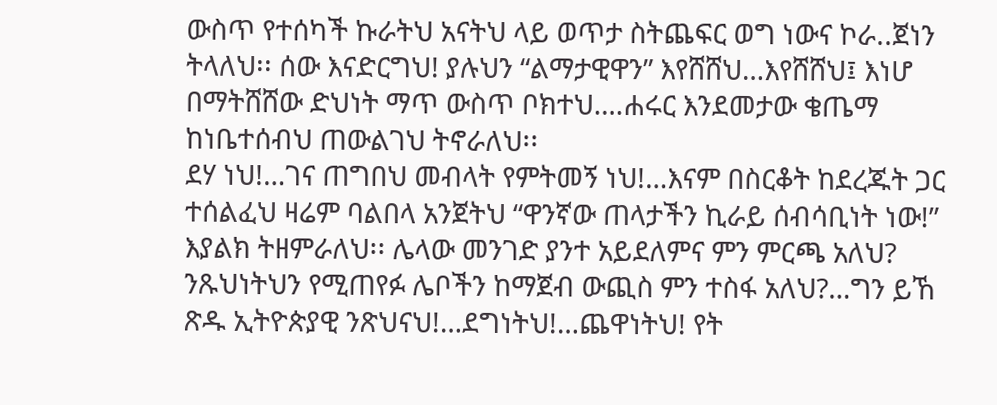ውስጥ የተሰካች ኩራትህ አናትህ ላይ ወጥታ ስትጨፍር ወግ ነውና ኮራ..ጀነን ትላለህ፡፡ ሰው እናድርግህ! ያሉህን “ልማታዊዋን” እየሸሸህ…እየሸሸህ፤ እነሆ በማትሸሸው ድህነት ማጥ ውስጥ ቦክተህ….ሐሩር እንደመታው ቄጤማ ከነቤተሰብህ ጠውልገህ ትኖራለህ፡፡
ደሃ ነህ!…ገና ጠግበህ መብላት የምትመኝ ነህ!…እናም በስርቆት ከደረጁት ጋር ተሰልፈህ ዛሬም ባልበላ አንጀትህ “ዋንኛው ጠላታችን ኪራይ ሰብሳቢነት ነው!” እያልክ ትዘምራለህ፡፡ ሌላው መንገድ ያንተ አይደለምና ምን ምርጫ አለህ? ንጹህነትህን የሚጠየፉ ሌቦችን ከማጀብ ውጪስ ምን ተስፋ አለህ?…ግን ይኸ ጽዱ ኢትዮጵያዊ ንጽህናህ!…ደግነትህ!…ጨዋነትህ! የት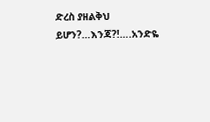ድረስ ያዘልቅህ ይሆን?…እንጃ?!….አንድዬ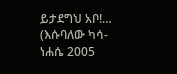ይታደግህ አቦ!…
(እሱባለው ካሳ- ነሐሴ 2005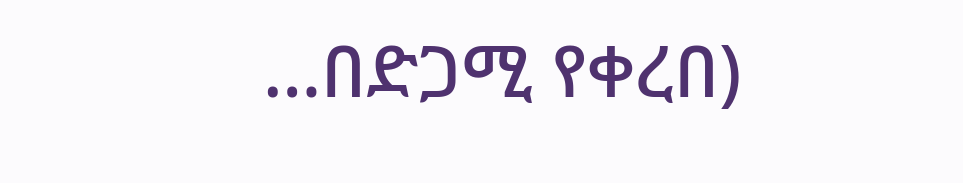…በድጋሚ የቀረበ)